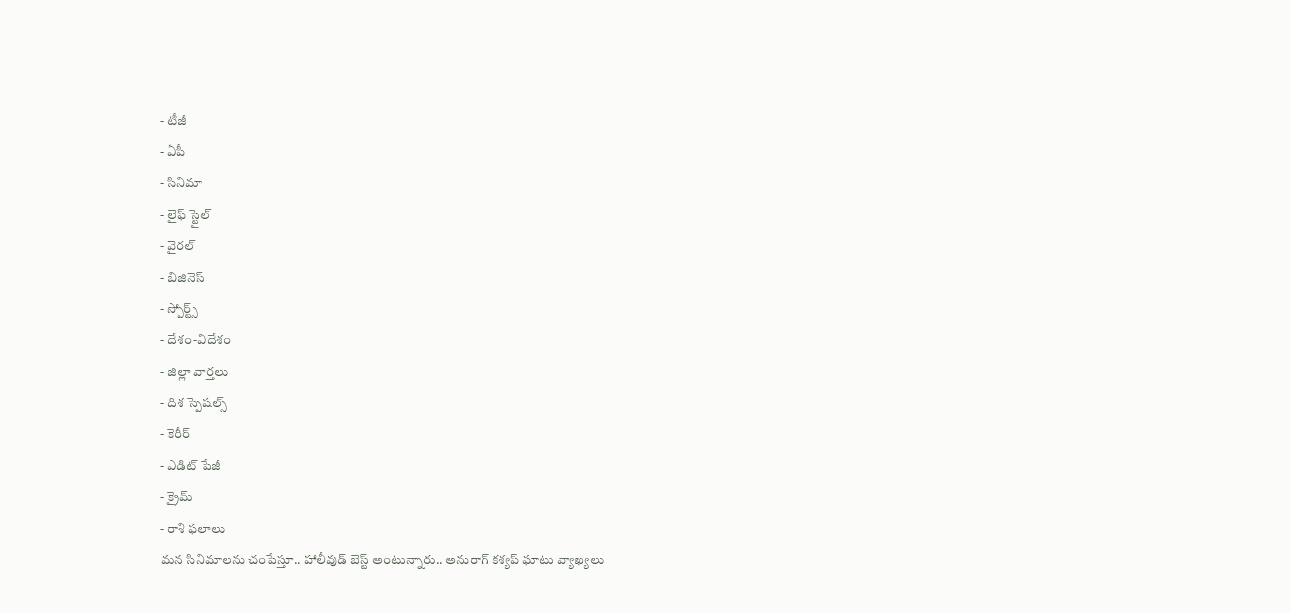- టీజీ
- ఏపీ
- సినిమా
- లైఫ్ స్టైల్
- వైరల్
- బిజినెస్
- స్పోర్ట్స్
- దేశం-విదేశం
- జిల్లా వార్తలు
- దిశ స్పెషల్స్
- కెరీర్
- ఎడిట్ పేజీ
- క్రైమ్
- రాశి ఫలాలు
మన సినిమాలను చంపేస్తూ.. హాలీవుడ్ బెస్ట్ అంటున్నారు.. అనురాగ్ కశ్యప్ ఘాటు వ్యాఖ్యలు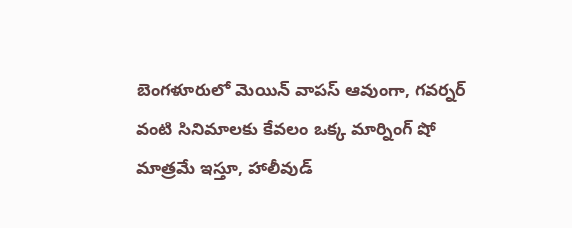బెంగళూరులో మెయిన్ వాపస్ ఆవుంగా, గవర్నర్ వంటి సినిమాలకు కేవలం ఒక్క మార్నింగ్ షో మాత్రమే ఇస్తూ, హాలీవుడ్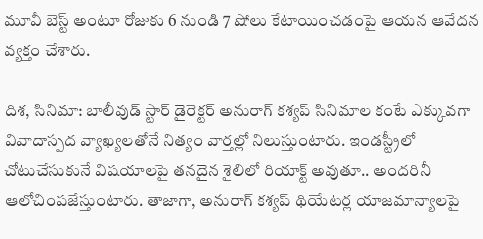మూవీ బెస్ట్ అంటూ రోజుకు 6 నుండి 7 షోలు కేటాయించడంపై ఆయన ఆవేదన వ్యక్తం చేశారు.

దిశ, సినిమా: బాలీవుడ్ స్టార్ డైరెక్టర్ అనురాగ్ కశ్యప్ సినిమాల కంటే ఎక్కువగా వివాదాస్పద వ్యాఖ్యలతోనే నిత్యం వార్తల్లో నిలుస్తుంటారు. ఇండస్ట్రీలో చోటుచేసుకునే విషయాలపై తనదైన శైలిలో రియాక్ట్ అవుతూ.. అందరినీ ఆలోచింపజేస్తుంటారు. తాజాగా, అనురాగ్ కశ్యప్ థియేటర్ల యాజమాన్యాలపై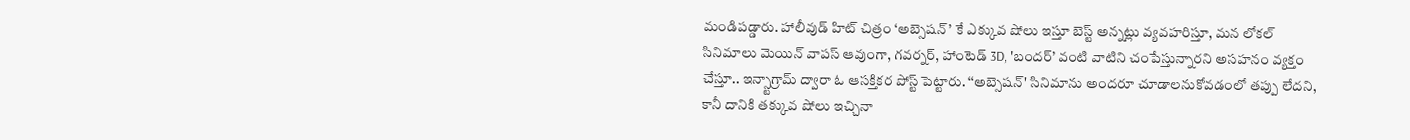మండిపడ్డారు. హాలీవుడ్ హిట్ చిత్రం ‘అబ్సెషన్’ కే ఎక్కువ షోలు ఇస్తూ బెస్ట్ అన్నట్లు వ్యవహరిస్తూ, మన లోకల్ సినిమాలు మెయిన్ వాపస్ ఆవుంగా, గవర్నర్, హాంటెడ్ 3D, 'బందర్’ వంటి వాటిని చంపేస్తున్నారని అసహనం వ్యక్తం చేస్తూ.. ఇన్స్టాగ్రామ్ ద్వారా ఓ ఆసక్తికర పోస్ట్ పెట్టారు. ‘‘అబ్సెషన్' సినిమాను అందరూ చూడాలనుకోవడంలో తప్పు లేదని, కానీ దానికి తక్కువ షోలు ఇచ్చినా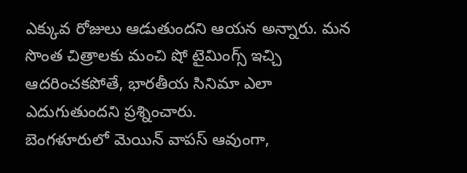ఎక్కువ రోజులు ఆడుతుందని ఆయన అన్నారు. మన సొంత చిత్రాలకు మంచి షో టైమింగ్స్ ఇచ్చి ఆదరించకపోతే, భారతీయ సినిమా ఎలా ఎదుగుతుందని ప్రశ్నించారు.
బెంగళూరులో మెయిన్ వాపస్ ఆవుంగా,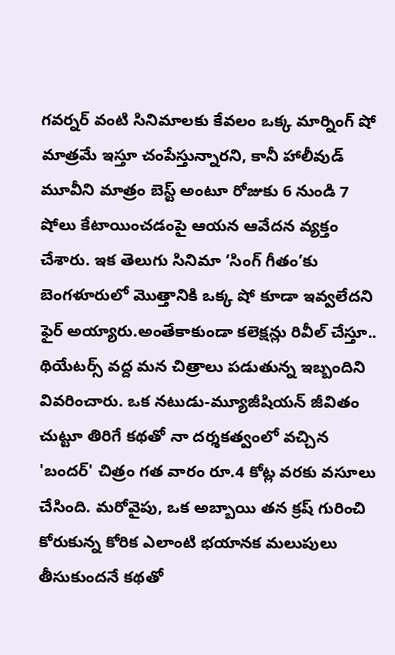గవర్నర్ వంటి సినిమాలకు కేవలం ఒక్క మార్నింగ్ షో మాత్రమే ఇస్తూ చంపేస్తున్నారని, కానీ హాలీవుడ్ మూవీని మాత్రం బెస్ట్ అంటూ రోజుకు 6 నుండి 7 షోలు కేటాయించడంపై ఆయన ఆవేదన వ్యక్తం చేశారు. ఇక తెలుగు సినిమా ‘సింగ్ గీతం’కు బెంగళూరులో మొత్తానికి ఒక్క షో కూడా ఇవ్వలేదని ఫైర్ అయ్యారు.అంతేకాకుండా కలెక్షన్లు రివీల్ చేస్తూ.. థియేటర్స్ వద్ద మన చిత్రాలు పడుతున్న ఇబ్బందిని వివరించారు. ఒక నటుడు-మ్యూజీషియన్ జీవితం చుట్టూ తిరిగే కథతో నా దర్శకత్వంలో వచ్చిన 'బందర్' చిత్రం గత వారం రూ.4 కోట్ల వరకు వసూలు చేసింది. మరోవైపు, ఒక అబ్బాయి తన క్రష్ గురించి కోరుకున్న కోరిక ఎలాంటి భయానక మలుపులు తీసుకుందనే కథతో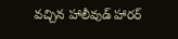వచ్చిన హాలీవుడ్ హారర్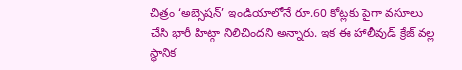చిత్రం ‘అబ్సెషన్’ ఇండియాలోనే రూ.60 కోట్లకు పైగా వసూలు చేసి భారీ హిట్గా నిలిచిందని అన్నారు. ఇక ఈ హాలీవుడ్ క్రేజ్ వల్ల స్థానిక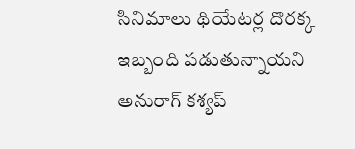సినిమాలు థియేటర్ల దొరక్క ఇబ్బంది పడుతున్నాయని అనురాగ్ కశ్యప్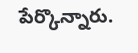పేర్కొన్నారు.